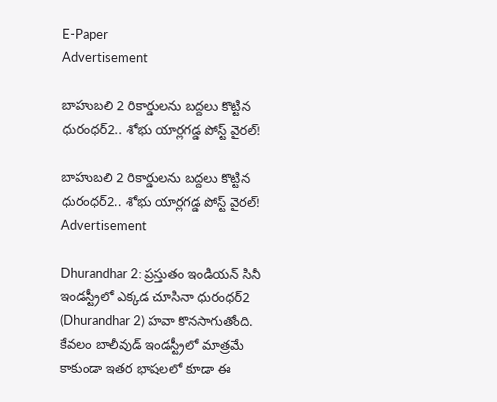E-Paper
Advertisement

బాహుబలి 2 రికార్డులను బద్దలు కొట్టిన ధురంధర్2.. శోభు యార్లగడ్డ పోస్ట్ వైరల్!

బాహుబలి 2 రికార్డులను బద్దలు కొట్టిన ధురంధర్2.. శోభు యార్లగడ్డ పోస్ట్ వైరల్!
Advertisement

Dhurandhar 2: ప్రస్తుతం ఇండియన్ సినీ ఇండస్ట్రీలో ఎక్కడ చూసినా ధురంధర్2 (Dhurandhar 2) హవా కొనసాగుతోంది. కేవలం బాలీవుడ్ ఇండస్ట్రీలో మాత్రమే కాకుండా ఇతర భాషలలో కూడా ఈ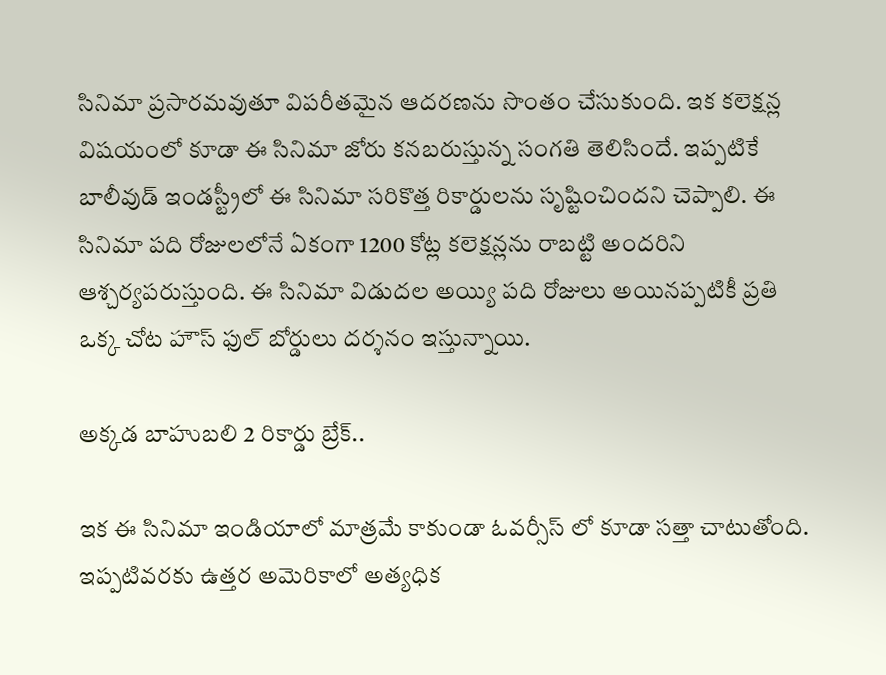సినిమా ప్రసారమవుతూ విపరీతమైన ఆదరణను సొంతం చేసుకుంది. ఇక కలెక్షన్ల విషయంలో కూడా ఈ సినిమా జోరు కనబరుస్తున్న సంగతి తెలిసిందే. ఇప్పటికే బాలీవుడ్ ఇండస్ట్రీలో ఈ సినిమా సరికొత్త రికార్డులను సృష్టించిందని చెప్పాలి. ఈ సినిమా పది రోజులలోనే ఏకంగా 1200 కోట్ల కలెక్షన్లను రాబట్టి అందరిని ఆశ్చర్యపరుస్తుంది. ఈ సినిమా విడుదల అయ్యి పది రోజులు అయినప్పటికీ ప్రతి ఒక్క చోట హౌస్ ఫుల్ బోర్డులు దర్శనం ఇస్తున్నాయి.

అక్కడ బాహుబలి 2 రికార్డు బ్రేక్..

ఇక ఈ సినిమా ఇండియాలో మాత్రమే కాకుండా ఓవర్సీస్ లో కూడా సత్తా చాటుతోంది. ఇప్పటివరకు ఉత్తర అమెరికాలో అత్యధిక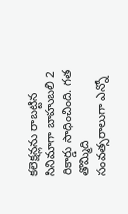కలెక్షన్లను రాబట్టిన సినిమాగా బాహుబలి 2 రికార్డు సాధించింది. గత తొమ్మిది సంవత్సరాలుగా ఎన్నో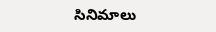సినిమాలు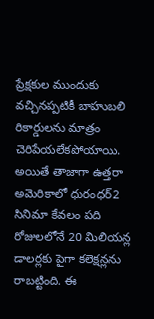ప్రేక్షకుల ముందుకు వచ్చినప్పటికీ బాహుబలి రికార్డులను మాత్రం చెరిపేయలేకపోయాయి. అయితే తాజాగా ఉత్తరా అమెరికాలో ధురంధర్2 సినిమా కేవలం పది రోజులలోనే 20 మిలియన్ల డాలర్లకు పైగా కలెక్షన్లను రాబట్టింది. ఈ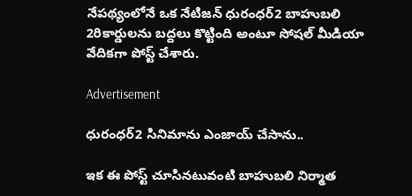నేపథ్యంలోనే ఒక నేటిజన్ ధురంధర్2 బాహుబలి 2రికార్డులను బద్దలు కొట్టింది అంటూ సోషల్ మీడియా వేదికగా పోస్ట్ చేశారు.

Advertisement

ధురంధర్2 సినిమాను ఎంజాయ్ చేసాను..

ఇక ఈ పోస్ట్ చూసినటువంటి బాహుబలి నిర్మాత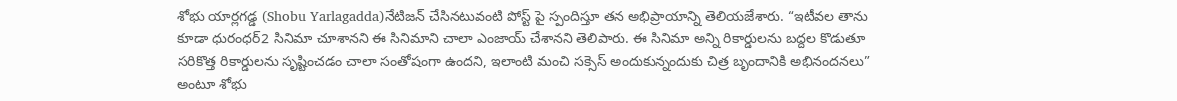శోభు యార్లగడ్డ (Shobu Yarlagadda)నేటిజన్ చేసినటువంటి పోస్ట్ పై స్పందిస్తూ తన అభిప్రాయాన్ని తెలియజేశారు. “ఇటీవల తాను కూడా ధురంధర్2 సినిమా చూశానని ఈ సినిమాని చాలా ఎంజాయ్ చేశానని తెలిపారు. ఈ సినిమా అన్ని రికార్డులను బద్దల కొడుతూ సరికొత్త రికార్డులను సృష్టించడం చాలా సంతోషంగా ఉందని, ఇలాంటి మంచి సక్సెస్ అందుకున్నందుకు చిత్ర బృందానికి అభినందనలు” అంటూ శోభు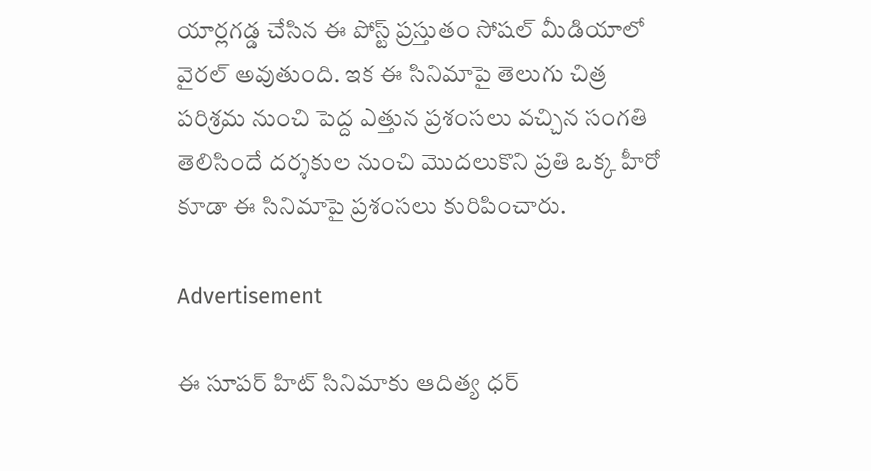యార్లగడ్డ చేసిన ఈ పోస్ట్ ప్రస్తుతం సోషల్ మీడియాలో వైరల్ అవుతుంది. ఇక ఈ సినిమాపై తెలుగు చిత్ర పరిశ్రమ నుంచి పెద్ద ఎత్తున ప్రశంసలు వచ్చిన సంగతి తెలిసిందే దర్శకుల నుంచి మొదలుకొని ప్రతి ఒక్క హీరో కూడా ఈ సినిమాపై ప్రశంసలు కురిపించారు.

Advertisement

ఈ సూపర్ హిట్ సినిమాకు ఆదిత్య ధర్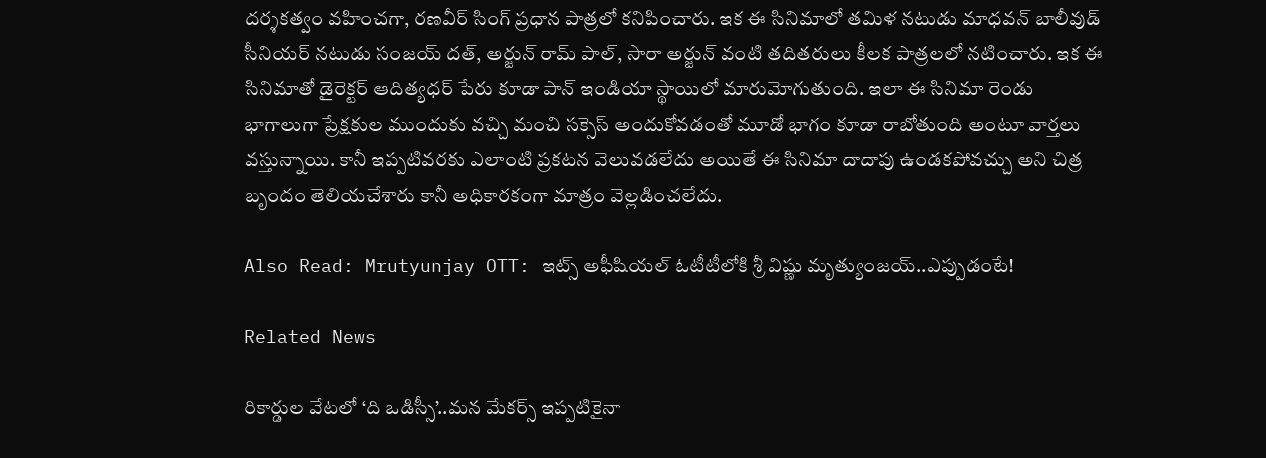దర్శకత్వం వహించగా, రణవీర్ సింగ్ ప్రధాన పాత్రలో కనిపించారు. ఇక ఈ సినిమాలో తమిళ నటుడు మాధవన్ బాలీవుడ్ సీనియర్ నటుడు సంజయ్ దత్, అర్జున్ రామ్ పాల్, సారా అర్జున్ వంటి తదితరులు కీలక పాత్రలలో నటించారు. ఇక ఈ సినిమాతో డైరెక్టర్ ఆదిత్యధర్ పేరు కూడా పాన్ ఇండియా స్థాయిలో మారుమోగుతుంది. ఇలా ఈ సినిమా రెండు భాగాలుగా ప్రేక్షకుల ముందుకు వచ్చి మంచి సక్సెస్ అందుకోవడంతో మూడో భాగం కూడా రాబోతుంది అంటూ వార్తలు వస్తున్నాయి. కానీ ఇప్పటివరకు ఎలాంటి ప్రకటన వెలువడలేదు అయితే ఈ సినిమా దాదాపు ఉండకపోవచ్చు అని చిత్ర బృందం తెలియచేశారు కానీ అధికారకంగా మాత్రం వెల్లడించలేదు.

Also Read: Mrutyunjay OTT: ఇట్స్ అఫీషియల్ ఓటీటీలోకి శ్రీ విష్ణు మృత్యుంజయ్..ఎప్పుడంటే!

Related News

రికార్డుల వేటలో ‘ది ఒడిస్సీ’..మన మేకర్స్ ఇప్పటికైనా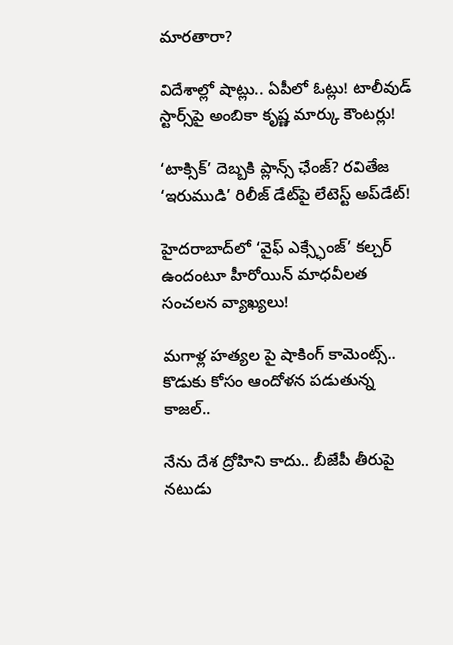మారతారా?

విదేశాల్లో షాట్లు.. ఏపీలో ఓట్లు! టాలీవుడ్ స్టార్స్‌పై అంబికా కృష్ణ మార్కు కౌంటర్లు!

‘టాక్సిక్’ దెబ్బకి ప్లాన్స్ ఛేంజ్? రవితేజ ‘ఇరుముడి’ రిలీజ్ డేట్‌పై లేటెస్ట్ అప్‌డేట్!

హైదరాబాద్‌లో ‘వైఫ్ ఎక్స్ఛేంజ్’ కల్చర్ ఉందంటూ హీరోయిన్ మాధవీలత సంచలన వ్యాఖ్యలు!

మగాళ్ల హత్యల పై షాకింగ్ కామెంట్స్.. కొడుకు కోసం ఆందోళన పడుతున్న కాజల్..

నేను దేశ ద్రోహిని కాదు.. బీజేపీ తీరుపై నటుడు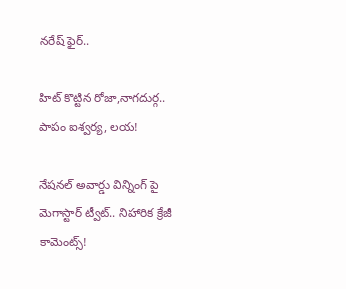నరేష్ ఫైర్..

హిట్ కొట్టిన రోజా,నాగదుర్గ.. పాపం ఐశ్వర్య, లయ!

నేషనల్ అవార్డు విన్నింగ్ పై మెగాస్టార్ ట్వీట్.. నిహారిక క్రేజీ కామెంట్స్!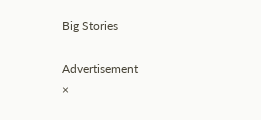Big Stories

Advertisement
×